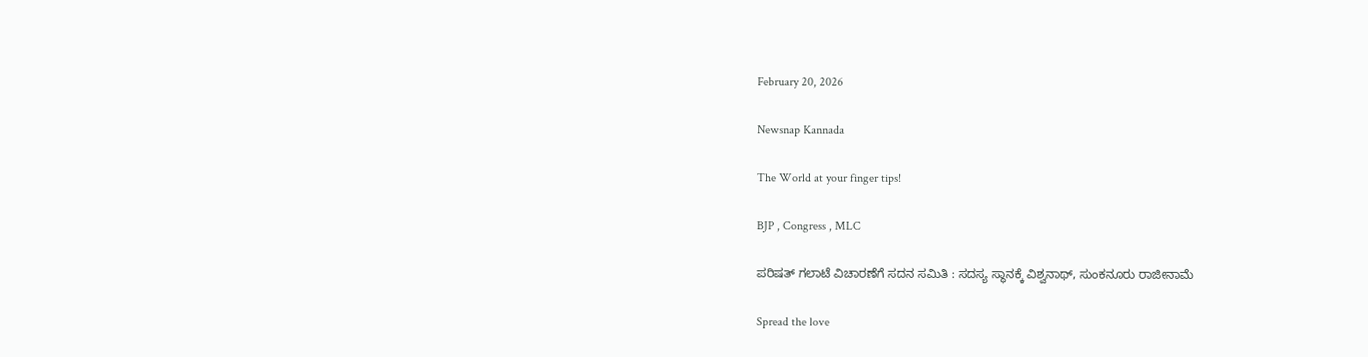February 20, 2026

Newsnap Kannada

The World at your finger tips!

BJP , Congress , MLC

ಪರಿಷತ್ ಗಲಾಟೆ ವಿಚಾರಣೆಗೆ‌ ಸದನ ಸಮಿತಿ : ಸದಸ್ಯ ಸ್ಥಾನಕ್ಕೆ ವಿಶ್ವನಾಥ್, ಸುಂಕನೂರು ರಾಜೀನಾಮೆ

Spread the love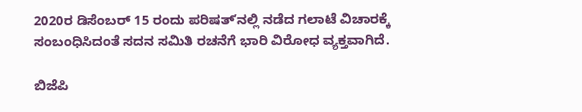2020ರ ಡಿಸೆಂಬರ್‌ 15 ರಂದು ಪರಿಷತ್ʼನಲ್ಲಿ ನಡೆದ ಗಲಾಟೆ ವಿಚಾರಕ್ಕೆ ಸಂಬಂಧಿಸಿದಂತೆ ಸದನ ಸಮಿತಿ ರಚನೆಗೆ ಭಾರಿ ವಿರೋಧ ವ್ಯಕ್ತವಾಗಿದೆ.

ಬಿಜೆಪಿ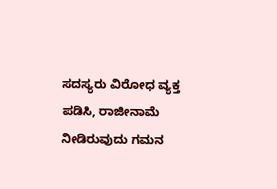ಸದಸ್ಯರು ವಿರೋಧ ವ್ಯಕ್ತ ಪಡಿಸಿ, ರಾಜೀನಾಮೆ ನೀಡಿರುವುದು ಗಮನ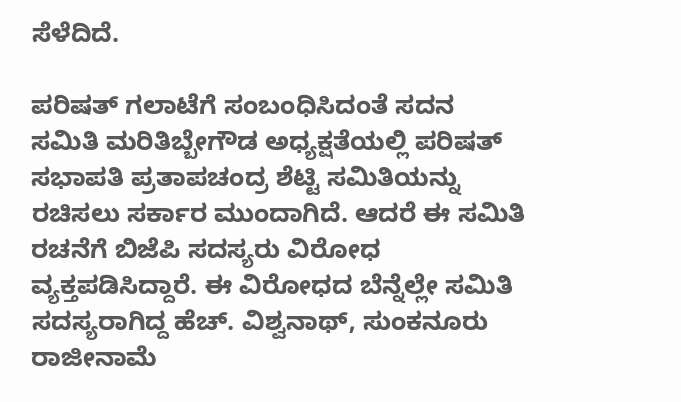ಸೆಳೆದಿದೆ.

ಪರಿಷತ್‌ ಗಲಾಟೆಗೆ ಸಂಬಂಧಿಸಿದಂತೆ ಸದನ ಸಮಿತಿ ಮರಿತಿಬ್ಬೇಗೌಡ ಅಧ್ಯಕ್ಷತೆಯಲ್ಲಿ ಪರಿಷತ್‌ ಸಭಾಪತಿ ಪ್ರತಾಪಚಂದ್ರ ಶೆಟ್ಟಿ ಸಮಿತಿಯನ್ನು ರಚಿಸಲು ಸರ್ಕಾರ ಮುಂದಾಗಿದೆ. ಆದರೆ ಈ ಸಮಿತಿ ರಚನೆಗೆ ಬಿಜೆಪಿ ಸದಸ್ಯರು ವಿರೋಧ ವ್ಯಕ್ತಪಡಿಸಿದ್ದಾರೆ. ಈ ವಿರೋಧದ ಬೆನ್ನೆಲ್ಲೇ ಸಮಿತಿ ಸದಸ್ಯರಾಗಿದ್ದ ಹೆಚ್. ವಿಶ್ವನಾಥ್‌, ಸುಂಕನೂರು ರಾಜೀನಾಮೆ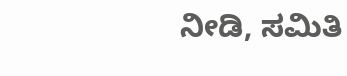ನೀಡಿ, ಸಮಿತಿ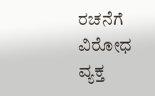ರಚನೆಗೆ ವಿರೋಧ ವ್ಯಕ್ತ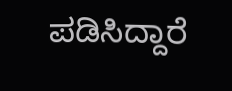ಪಡಿಸಿದ್ದಾರೆ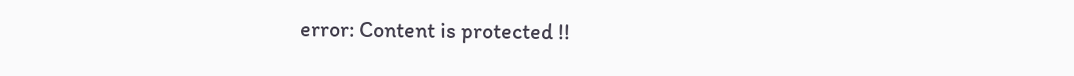error: Content is protected !!